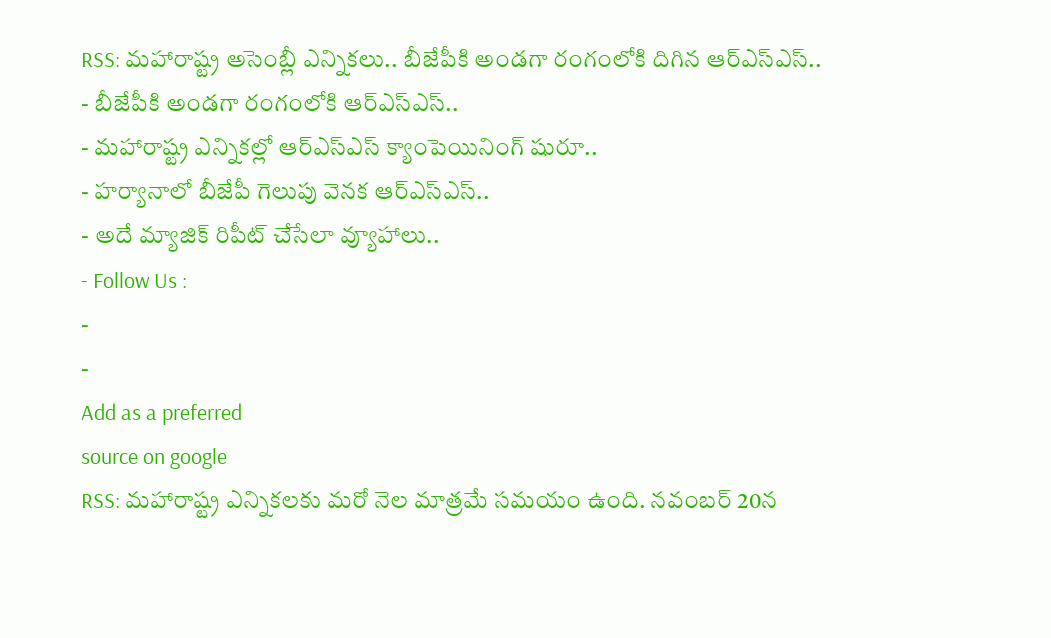RSS: మహారాష్ట్ర అసెంబ్లీ ఎన్నికలు.. బీజేపీకి అండగా రంగంలోకి దిగిన ఆర్ఎస్ఎస్..
- బీజేపీకి అండగా రంగంలోకి ఆర్ఎస్ఎస్..
- మహారాష్ట్ర ఎన్నికల్లో ఆర్ఎస్ఎస్ క్యాంపెయినింగ్ షురూ..
- హర్యానాలో బీజేపీ గెలుపు వెనక ఆర్ఎస్ఎస్..
- అదే మ్యాజిక్ రిపీట్ చేసేలా వ్యూహాలు..
- Follow Us :
-
-
Add as a preferred
source on google
RSS: మహారాష్ట్ర ఎన్నికలకు మరో నెల మాత్రమే సమయం ఉంది. నవంబర్ 20న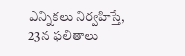ఎన్నికలు నిర్వహిస్తే, 23న ఫలితాలు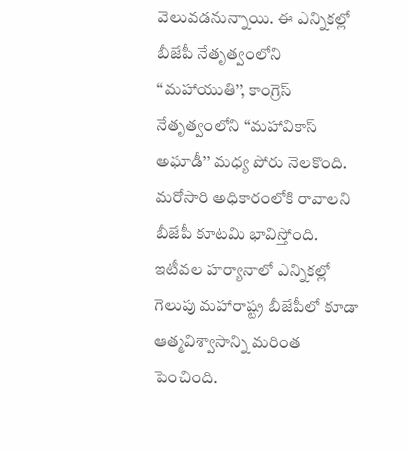వెలువడనున్నాయి. ఈ ఎన్నికల్లో బీజేపీ నేతృత్వంలోని ‘‘మహాయుతి’’, కాంగ్రెస్ నేతృత్వంలోని ‘‘మహావికాస్ అఘాడీ’’ మధ్య పోరు నెలకొంది. మరోసారి అధికారంలోకి రావాలని బీజేపీ కూటమి భావిస్తోంది. ఇటీవల హర్యానాలో ఎన్నికల్లో గెలుపు మహారాష్ట్ర బీజేపీలో కూడా ఆత్మవిశ్వాసాన్ని మరింత పెంచింది.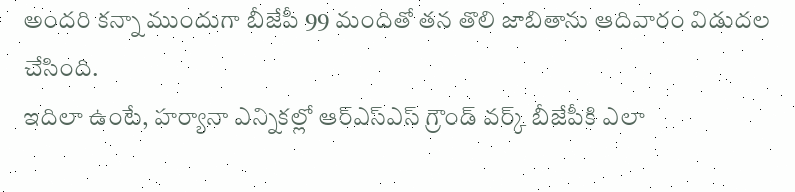అందరి కన్నా ముందుగా బీజేపీ 99 మందితో తన తొలి జాబితాను ఆదివారం విడుదల చేసింది.
ఇదిలా ఉంటే, హర్యానా ఎన్నికల్లో ఆర్ఎస్ఎస్ గ్రౌండ్ వర్క్ బీజేపీకి ఎలా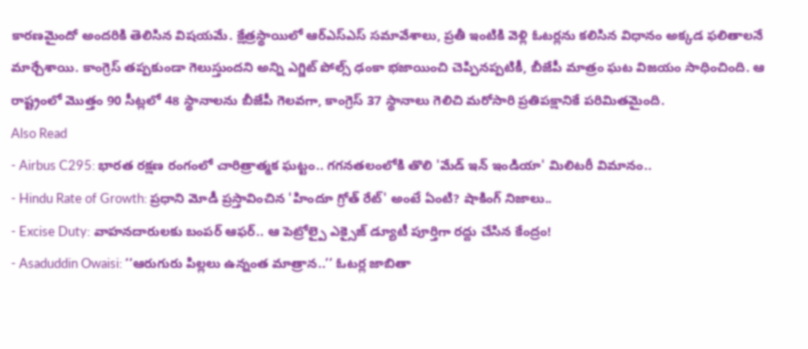కారణమైందో అందరికి తెలిసిన విషయమే. క్షేత్రస్థాయిలో ఆర్ఎస్ఎస్ సమావేశాలు, ప్రతీ ఇంటికి వెళ్లి ఓటర్లను కలిసిన విధానం అక్కడ ఫలితాలనే మార్చేశాయి. కాంగ్రెస్ తప్పకుండా గెలుస్తుందని అన్ని ఎగ్జిట్ పోల్స్ ఢంకా భజాయించి చెప్పినప్పటికీ, బీజేపీ మాత్రం ఘట విజయం సాధించింది. ఆ రాష్ట్రంలో మొత్తం 90 సీట్లలో 48 స్థానాలను బీజేపీ గెలవగా, కాంగ్రెస్ 37 స్థానాలు గెలిచి మరోసారి ప్రతిపక్షానికే పరిమితమైంది.
Also Read
- Airbus C295: భారత రక్షణ రంగంలో చారిత్రాత్మక ఘట్టం.. గగనతలంలోకి తొలి 'మేడ్ ఇన్ ఇండియా' మిలిటరీ విమానం..
- Hindu Rate of Growth: ప్రధాని మోడీ ప్రస్తావించిన 'హిందూ గ్రోత్ రేట్' అంటే ఏంటి? షాకింగ్ నిజాలు..
- Excise Duty: వాహనదారులకు బంపర్ ఆఫర్.. ఆ పెట్రోల్పై ఎక్సైజ్ డ్యూటీ పూర్తిగా రద్దు చేసిన కేంద్రం!
- Asaduddin Owaisi: ‘‘ఆరుగురు పిల్లలు ఉన్నంత మాత్రాన..’’ ఓటర్ల జాబితా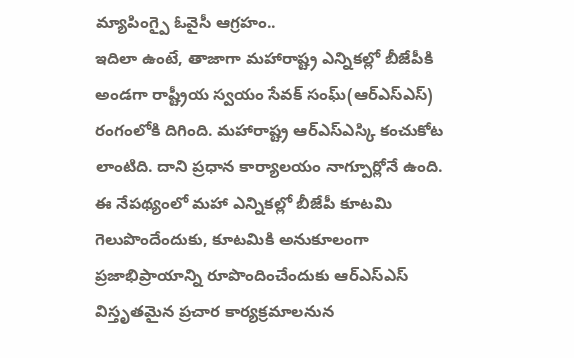మ్యాపింగ్పై ఓవైసీ ఆగ్రహం..
ఇదిలా ఉంటే, తాజాగా మహారాష్ట్ర ఎన్నికల్లో బీజేపీకి అండగా రాష్ట్రీయ స్వయం సేవక్ సంఘ్(ఆర్ఎస్ఎస్) రంగంలోకి దిగింది. మహారాష్ట్ర ఆర్ఎస్ఎస్కి కంచుకోట లాంటిది. దాని ప్రధాన కార్యాలయం నాగ్పూర్లోనే ఉంది. ఈ నేపథ్యంలో మహా ఎన్నికల్లో బీజేపీ కూటమి గెలుపొందేందుకు, కూటమికి అనుకూలంగా ప్రజాభిప్రాయాన్ని రూపొందించేందుకు ఆర్ఎస్ఎస్ విస్తృతమైన ప్రచార కార్యక్రమాలనున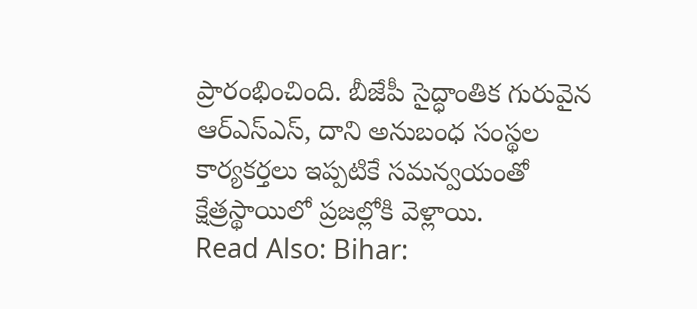ప్రారంభించింది. బీజేపీ సైద్ధాంతిక గురువైన ఆర్ఎస్ఎస్, దాని అనుబంధ సంస్థల కార్యకర్తలు ఇప్పటికే సమన్వయంతో క్షేత్రస్థాయిలో ప్రజల్లోకి వెళ్లాయి.
Read Also: Bihar: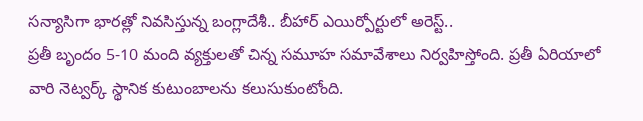సన్యాసిగా భారత్లో నివసిస్తున్న బంగ్లాదేశీ.. బీహార్ ఎయిర్పోర్టులో అరెస్ట్..
ప్రతీ బృందం 5-10 మంది వ్యక్తులతో చిన్న సమూహ సమావేశాలు నిర్వహిస్తోంది. ప్రతీ ఏరియాలో వారి నెట్వర్క్ స్థానిక కుటుంబాలను కలుసుకుంటోంది.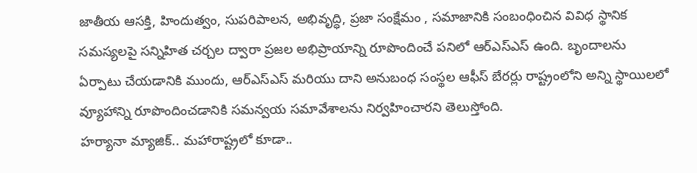జాతీయ ఆసక్తి, హిందుత్వం, సుపరిపాలన, అభివృద్ధి, ప్రజా సంక్షేమం , సమాజానికి సంబంధించిన వివిధ స్థానిక సమస్యలపై సన్నిహిత చర్చల ద్వారా ప్రజల అభిప్రాయాన్ని రూపొందించే పనిలో ఆర్ఎస్ఎస్ ఉంది. బృందాలను ఏర్పాటు చేయడానికి ముందు, ఆర్ఎస్ఎస్ మరియు దాని అనుబంధ సంస్థల ఆఫీస్ బేరర్లు రాష్ట్రంలోని అన్ని స్థాయిలలో వ్యూహాన్ని రూపొందించడానికి సమన్వయ సమావేశాలను నిర్వహించారని తెలుస్తోంది.
హర్యానా మ్యాజిక్.. మహారాష్ట్రలో కూడా..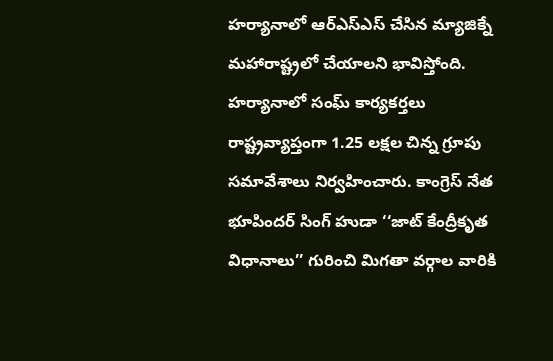హర్యానాలో ఆర్ఎస్ఎస్ చేసిన మ్యాజిక్నే మహారాష్ట్రలో చేయాలని భావిస్తోంది. హర్యానాలో సంఘ్ కార్యకర్తలు రాష్ట్రవ్యాప్తంగా 1.25 లక్షల చిన్న గ్రూపు సమావేశాలు నిర్వహించారు. కాంగ్రెస్ నేత భూపిందర్ సింగ్ హుడా ‘‘జాట్ కేంద్రీకృత విధానాలు’’ గురించి మిగతా వర్గాల వారికి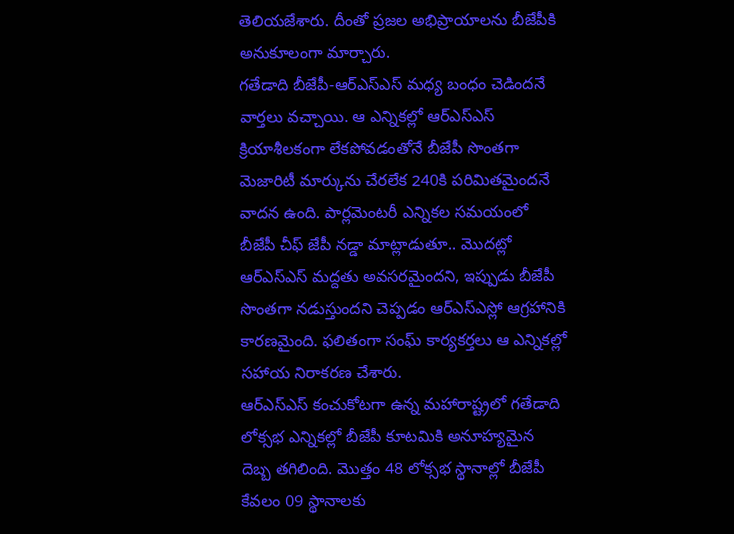తెలియజేశారు. దీంతో ప్రజల అభిప్రాయాలను బీజేపీకి అనుకూలంగా మార్చారు.
గతేడాది బీజేపీ-ఆర్ఎస్ఎస్ మధ్య బంధం చెడిందనే వార్తలు వచ్చాయి. ఆ ఎన్నికల్లో ఆర్ఎస్ఎస్ క్రియాశీలకంగా లేకపోవడంతోనే బీజేపీ సొంతగా మెజారిటీ మార్కును చేరలేక 240కి పరిమితమైందనే వాదన ఉంది. పార్లమెంటరీ ఎన్నికల సమయంలో బీజేపీ చీఫ్ జేపీ నడ్డా మాట్లాడుతూ.. మొదట్లో ఆర్ఎస్ఎస్ మద్దతు అవసరమైందని, ఇప్పుడు బీజేపీ సొంతగా నడుస్తుందని చెప్పడం ఆర్ఎస్ఎస్లో ఆగ్రహానికి కారణమైంది. ఫలితంగా సంఘ్ కార్యకర్తలు ఆ ఎన్నికల్లో సహాయ నిరాకరణ చేశారు.
ఆర్ఎస్ఎస్ కంచుకోటగా ఉన్న మహారాష్ట్రలో గతేడాది లోక్సభ ఎన్నికల్లో బీజేపీ కూటమికి అనూహ్యమైన దెబ్బ తగిలింది. మొత్తం 48 లోక్సభ స్థానాల్లో బీజేపీ కేవలం 09 స్థానాలకు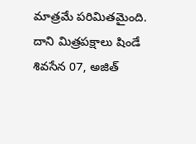మాత్రమే పరిమితమైంది. దాని మిత్రపక్షాలు షిండే శివసేన 07, అజిత్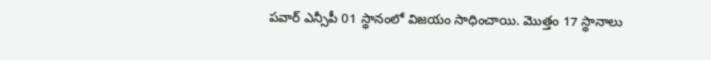పవార్ ఎన్సీపీ 01 స్థానంలో విజయం సాధించాయి. మొత్తం 17 స్థానాలు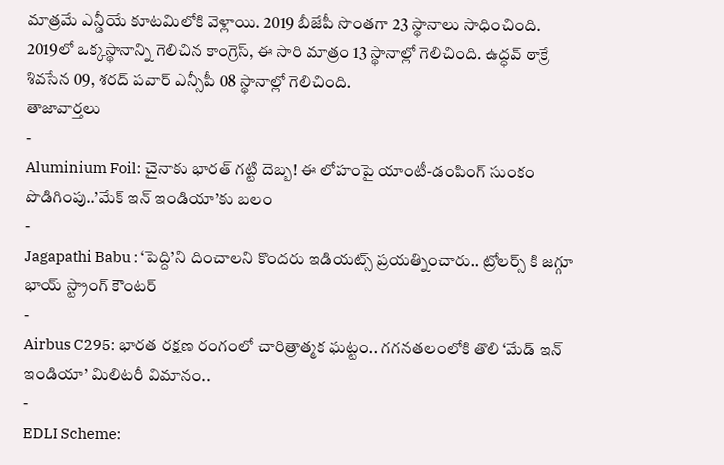మాత్రమే ఎన్డీయే కూటమిలోకి వెళ్లాయి. 2019 బీజేపీ సొంతగా 23 స్థానాలు సాధించింది. 2019లో ఒక్కస్థానాన్ని గెలిచిన కాంగ్రెస్, ఈ సారి మాత్రం 13 స్థానాల్లో గెలిచింది. ఉద్ధవ్ ఠాక్రే శివసేన 09, శరద్ పవార్ ఎన్సీపీ 08 స్థానాల్లో గెలిచింది.
తాజావార్తలు
-
Aluminium Foil: చైనాకు భారత్ గట్టి దెబ్బ! ఈ లోహంపై యాంటీ-డంపింగ్ సుంకం పొడిగింపు..’మేక్ ఇన్ ఇండియా’కు బలం
-
Jagapathi Babu : ‘పెద్ది’ని దించాలని కొందరు ఇడియట్స్ ప్రయత్నించారు.. ట్రోలర్స్ కి జగ్గూ భాయ్ స్ట్రాంగ్ కౌంటర్
-
Airbus C295: భారత రక్షణ రంగంలో చారిత్రాత్మక ఘట్టం.. గగనతలంలోకి తొలి ‘మేడ్ ఇన్ ఇండియా’ మిలిటరీ విమానం..
-
EDLI Scheme: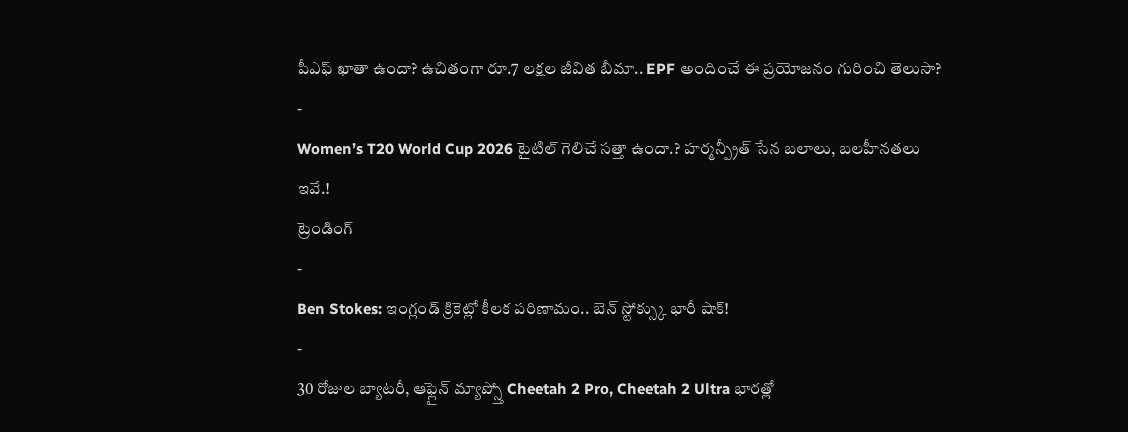పీఎఫ్ ఖాతా ఉందా? ఉచితంగా రూ.7 లక్షల జీవిత బీమా.. EPF అందించే ఈ ప్రయోజనం గురించి తెలుసా?
-
Women’s T20 World Cup 2026 టైటిల్ గెలిచే సత్తా ఉందా.? హర్మన్ప్రీత్ సేన బలాలు, బలహీనతలు ఇవే.!
ట్రెండింగ్
-
Ben Stokes: ఇంగ్లండ్ క్రికెట్లో కీలక పరిణామం.. బెన్ స్టోక్స్కు భారీ షాక్!
-
30 రోజుల బ్యాటరీ, ఆఫ్లైన్ మ్యాప్స్తో Cheetah 2 Pro, Cheetah 2 Ultra భారత్లో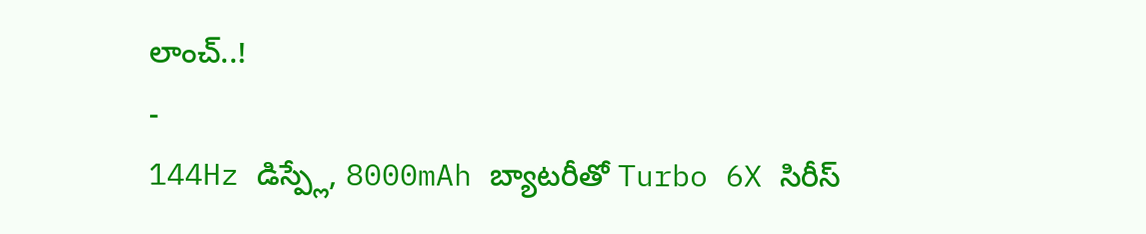లాంచ్..!
-
144Hz డిస్ప్లే, 8000mAh బ్యాటరీతో Turbo 6X సిరీస్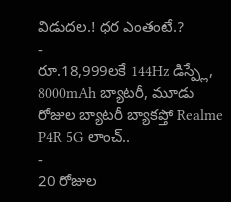విడుదల.! ధర ఎంతంటే.?
-
రూ.18,999లకే 144Hz డిస్ప్లే, 8000mAh బ్యాటరీ, మూడు రోజుల బ్యాటరీ బ్యాకప్తో Realme P4R 5G లాంచ్..
-
20 రోజుల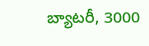బ్యాటరీ, 3000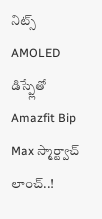నిట్స్ AMOLED డిస్ప్లేతో Amazfit Bip Max స్మార్ట్వాచ్ లాంచ్..!